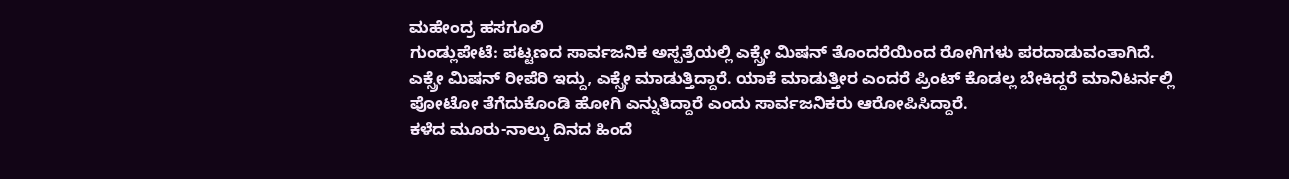ಮಹೇಂದ್ರ ಹಸಗೂಲಿ
ಗುಂಡ್ಲುಪೇಟೆ: ಪಟ್ಟಣದ ಸಾರ್ವಜನಿಕ ಅಸ್ಪತ್ರೆಯಲ್ಲಿ ಎಕ್ಸ್ರೇ ಮಿಷನ್ ತೊಂದರೆಯಿಂದ ರೋಗಿಗಳು ಪರದಾಡುವಂತಾಗಿದೆ.
ಎಕ್ಸ್ರೇ ಮಿಷನ್ ರೀಪೆರಿ ಇದ್ದು, ಎಕ್ಸ್ರೇ ಮಾಡುತ್ತಿದ್ದಾರೆ. ಯಾಕೆ ಮಾಡುತ್ತೀರ ಎಂದರೆ ಪ್ರಿಂಟ್ ಕೊಡಲ್ಲ ಬೇಕಿದ್ದರೆ ಮಾನಿಟರ್ನಲ್ಲಿ ಪೋಟೋ ತೆಗೆದುಕೊಂಡಿ ಹೋಗಿ ಎನ್ನುತಿದ್ದಾರೆ ಎಂದು ಸಾರ್ವಜನಿಕರು ಆರೋಪಿಸಿದ್ದಾರೆ.
ಕಳೆದ ಮೂರು-ನಾಲ್ಕು ದಿನದ ಹಿಂದೆ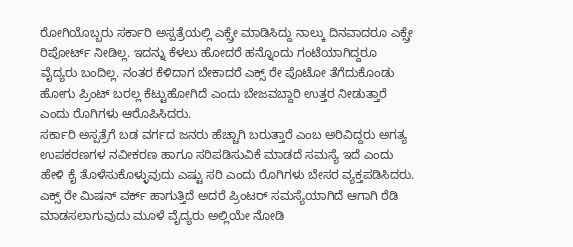ರೋಗಿಯೊಬ್ಬರು ಸರ್ಕಾರಿ ಅಸ್ಪತ್ರೆಯಲ್ಲಿ ಎಕ್ಸ್ರೇ ಮಾಡಿಸಿದ್ದು ನಾಲ್ಕು ದಿನವಾದರೂ ಎಕ್ಸ್ರೇ ರಿಪೋರ್ಟ್ ನೀಡಿಲ್ಲ. ಇದನ್ನು ಕೆಳಲು ಹೋದರೆ ಹನ್ನೊಂದು ಗಂಟೆಯಾಗಿದ್ದರೂ ವೈದ್ಯರು ಬಂದಿಲ್ಲ. ನಂತರ ಕೆಳಿದಾಗ ಬೇಕಾದರೆ ಎಕ್ಸ್ ರೇ ಪೊಟೋ ತೆಗೆದುಕೊಂಡು ಹೋಗು ಪ್ರಿಂಟ್ ಬರಲ್ಲ ಕೆಟ್ಟುಹೋಗಿದೆ ಎಂದು ಬೇಜವಬ್ದಾರಿ ಉತ್ತರ ನೀಡುತ್ತಾರೆ ಎಂದು ರೊಗಿಗಳು ಆರೊಪಿಸಿದರು.
ಸರ್ಕಾರಿ ಅಸ್ಪತ್ರೆಗೆ ಬಡ ವರ್ಗದ ಜನರು ಹೆಚ್ಚಾಗಿ ಬರುತ್ತಾರೆ ಎಂಬ ಅರಿವಿದ್ದರು ಅಗತ್ಯ ಉಪಕರಣಗಳ ನವೀಕರಣ ಹಾಗೂ ಸರಿಪಡಿಸುವಿಕೆ ಮಾಡದೆ ಸಮಸ್ಯೆ ಇದೆ ಎಂದು ಹೇಳಿ ಕೈ ತೊಳೆಸುಕೊಳ್ಳುವುದು ಎಷ್ಟು ಸರಿ ಎಂದು ರೊಗಿಗಳು ಬೇಸರ ವ್ಯಕ್ತಪಡಿಸಿದರು.
ಎಕ್ಸ್ ರೇ ಮಿಷನ್ ವರ್ಕ್ ಹಾಗುತ್ತಿದೆ ಅದರೆ ಪ್ರಿಂಟರ್ ಸಮಸ್ಯೆಯಾಗಿದೆ ಆಗಾಗಿ ರೆಡಿ ಮಾಡಸಲಾಗುವುದು ಮೂಳೆ ವೈದ್ಯರು ಅಲ್ಲಿಯೇ ನೋಡಿ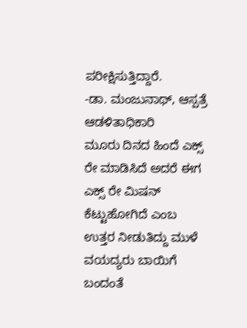ಪರೀಕ್ಷಿಸುತ್ತಿದ್ದಾರೆ.
-ಡಾ. ಮಂಜುನಾಥ್, ಆಸ್ಪತ್ರೆ ಆಡಳಿತಾಧಿಕಾರಿ
ಮೂರು ದಿನದ ಹಿಂದೆ ಎಕ್ಸ್ ರೇ ಮಾಡಿಸಿದೆ ಅದರೆ ಈಗ ಎಕ್ಸ್ ರೇ ಮಿಷನ್ ಕೆಟ್ಟುಹೋಗಿದೆ ಎಂಬ ಉತ್ತರ ನೀಡುತಿದ್ದು ಮುಳೆ ವಯದ್ಯರು ಬಾಯಿಗೆ ಬಂದಂತೆ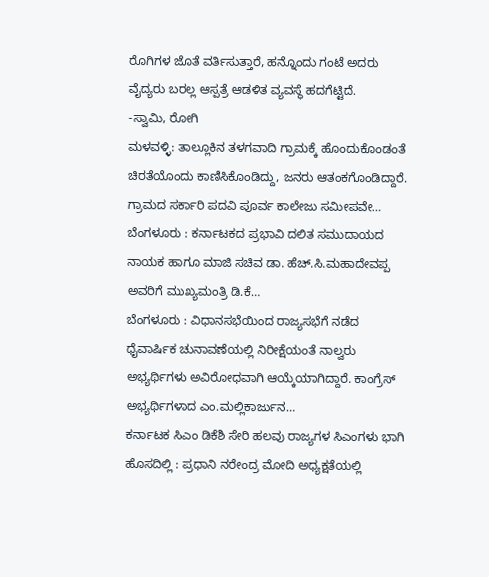ರೊಗಿಗಳ ಜೊತೆ ವರ್ತಿಸುತ್ತಾರೆ, ಹನ್ನೊಂದು ಗಂಟೆ ಅದರು ವೈದ್ಯರು ಬರಲ್ಲ ಆಸ್ಪತ್ರೆ ಆಡಳಿತ ವ್ಯವಸ್ಥೆ ಹದಗೆಟ್ಟಿದೆ.
-ಸ್ವಾಮಿ, ರೋಗಿ
ಮಳವಳ್ಳಿ: ತಾಲ್ಲೂಕಿನ ತಳಗವಾದಿ ಗ್ರಾಮಕ್ಕೆ ಹೊಂದುಕೊಂಡಂತೆ ಚಿರತೆಯೊಂದು ಕಾಣಿಸಿಕೊಂಡಿದ್ದು, ಜನರು ಆತಂಕಗೊಂಡಿದ್ದಾರೆ. ಗ್ರಾಮದ ಸರ್ಕಾರಿ ಪದವಿ ಪೂರ್ವ ಕಾಲೇಜು ಸಮೀಪವೇ…
ಬೆಂಗಳೂರು : ಕರ್ನಾಟಕದ ಪ್ರಭಾವಿ ದಲಿತ ಸಮುದಾಯದ ನಾಯಕ ಹಾಗೂ ಮಾಜಿ ಸಚಿವ ಡಾ. ಹೆಚ್.ಸಿ.ಮಹಾದೇವಪ್ಪ ಅವರಿಗೆ ಮುಖ್ಯಮಂತ್ರಿ ಡಿ.ಕೆ…
ಬೆಂಗಳೂರು : ವಿಧಾನಸಭೆಯಿಂದ ರಾಜ್ಯಸಭೆಗೆ ನಡೆದ ಧೈವಾರ್ಷಿಕ ಚುನಾವಣೆಯಲ್ಲಿ ನಿರೀಕ್ಷೆಯಂತೆ ನಾಲ್ವರು ಅಭ್ಯರ್ಥಿಗಳು ಅವಿರೋಧವಾಗಿ ಆಯ್ಕೆಯಾಗಿದ್ದಾರೆ. ಕಾಂಗ್ರೆಸ್ ಅಭ್ಯರ್ಥಿಗಳಾದ ಎಂ.ಮಲ್ಲಿಕಾರ್ಜುನ…
ಕರ್ನಾಟಕ ಸಿಎಂ ಡಿಕೆಶಿ ಸೇರಿ ಹಲವು ರಾಜ್ಯಗಳ ಸಿಎಂಗಳು ಭಾಗಿ ಹೊಸದಿಲ್ಲಿ : ಪ್ರಧಾನಿ ನರೇಂದ್ರ ಮೋದಿ ಅಧ್ಯಕ್ಷತೆಯಲ್ಲಿ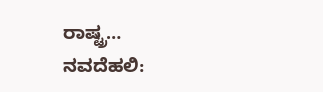ರಾಷ್ಟ್ರ…
ನವದೆಹಲಿ: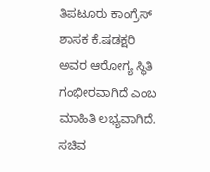ತಿಪಟೂರು ಕಾಂಗ್ರೆಸ್ ಶಾಸಕ ಕೆ.ಷಡಕ್ಷರಿ ಅವರ ಆರೋಗ್ಯ ಸ್ಥಿತಿ ಗಂಭೀರವಾಗಿದೆ ಎಂಬ ಮಾಹಿತಿ ಲಭ್ಯವಾಗಿದೆ. ಸಚಿವ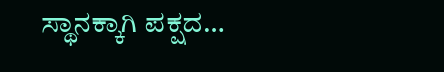ಸ್ಥಾನಕ್ಕಾಗಿ ಪಕ್ಷದ…